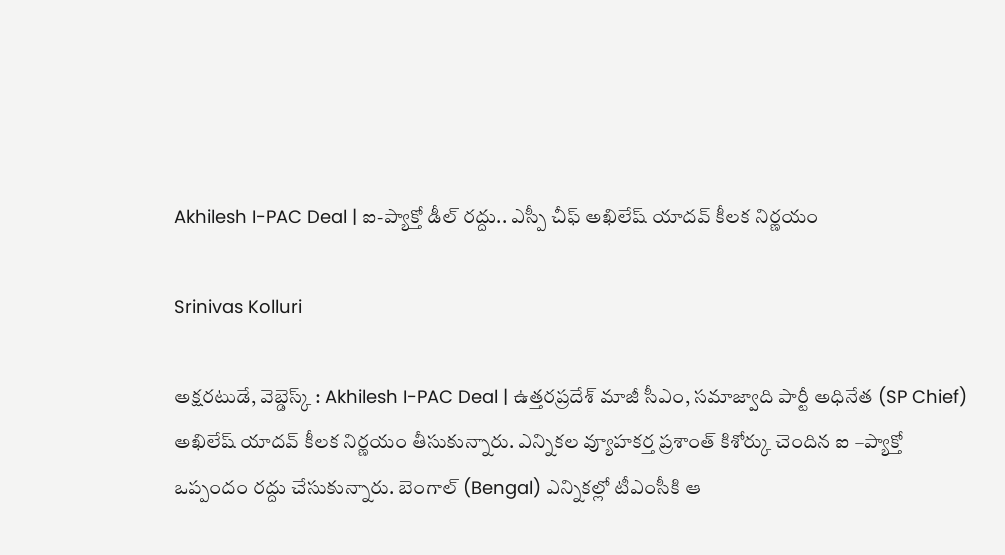Akhilesh I-PAC Deal | ఐ-ప్యాక్తో డీల్ రద్దు.. ఎస్పీ చీఫ్ అఖిలేష్ యాదవ్ కీలక నిర్ణయం

Srinivas Kolluri

అక్షరటుడే, వెబ్డెస్క్ : Akhilesh I-PAC Deal | ఉత్తరప్రదేశ్ మాజీ సీఎం, సమాజ్వాది పార్టీ అధినేత (SP Chief) అఖిలేష్ యాదవ్ కీలక నిర్ణయం తీసుకున్నారు. ఎన్నికల వ్యూహకర్త ప్రశాంత్ కిశోర్కు చెందిన ఐ –ప్యాక్తో ఒప్పందం రద్దు చేసుకున్నారు. బెంగాల్ (Bengal) ఎన్నికల్లో టీఎంసీకి ఆ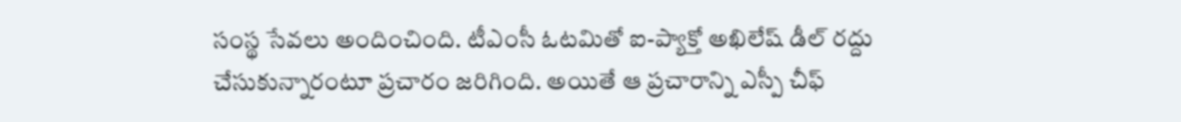సంస్థ సేవలు అందించింది. టీఎంసీ ఓటమితో ఐ-ప్యాక్తో అఖిలేష్ డీల్ రద్దు చేసుకున్నారంటూ ప్రచారం జరిగింది. అయితే ఆ ప్రచారాన్ని ఎస్పీ చీఫ్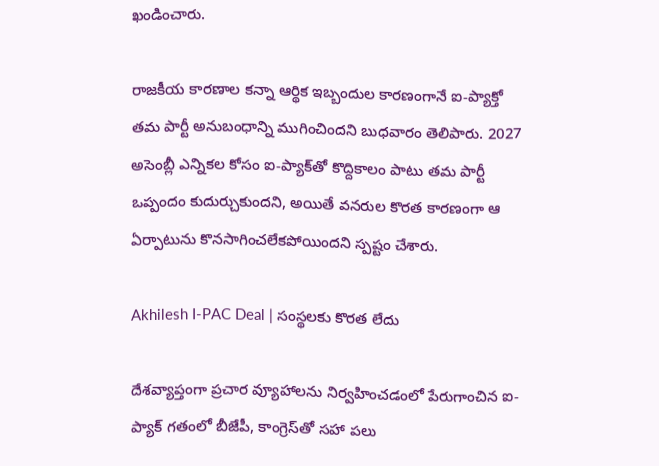ఖండించారు.

రాజకీయ కారణాల కన్నా ఆర్థిక ఇబ్బందుల కారణంగానే ఐ-ప్యాక్తో తమ పార్టీ అనుబంధాన్ని ముగించిందని బుధవారం తెలిపారు. 2027 అసెంబ్లీ ఎన్నికల కోసం ఐ-ప్యాక్‌తో కొద్దికాలం పాటు తమ పార్టీ ఒప్పందం కుదుర్చుకుందని, అయితే వనరుల కొరత కారణంగా ఆ ఏర్పాటును కొనసాగించలేకపోయిందని స్పష్టం చేశారు.

Akhilesh I-PAC Deal | సంస్థలకు కొరత లేదు

దేశవ్యాప్తంగా ప్రచార వ్యూహాలను నిర్వహించడంలో పేరుగాంచిన ఐ-ప్యాక్ గతంలో బీజేపీ, కాంగ్రెస్‌తో సహా పలు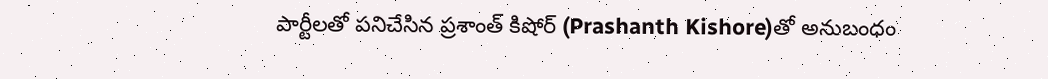పార్టీలతో పనిచేసిన ప్రశాంత్ కిషోర్‌ (Prashanth Kishore)తో అనుబంధం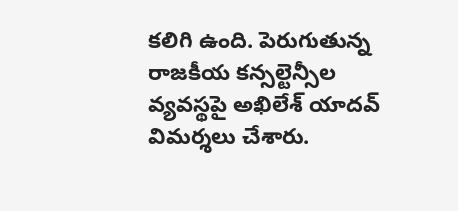కలిగి ఉంది. పెరుగుతున్న రాజకీయ కన్సల్టెన్సీల వ్యవస్థపై అఖిలేశ్ యాదవ్ విమర్శలు చేశారు.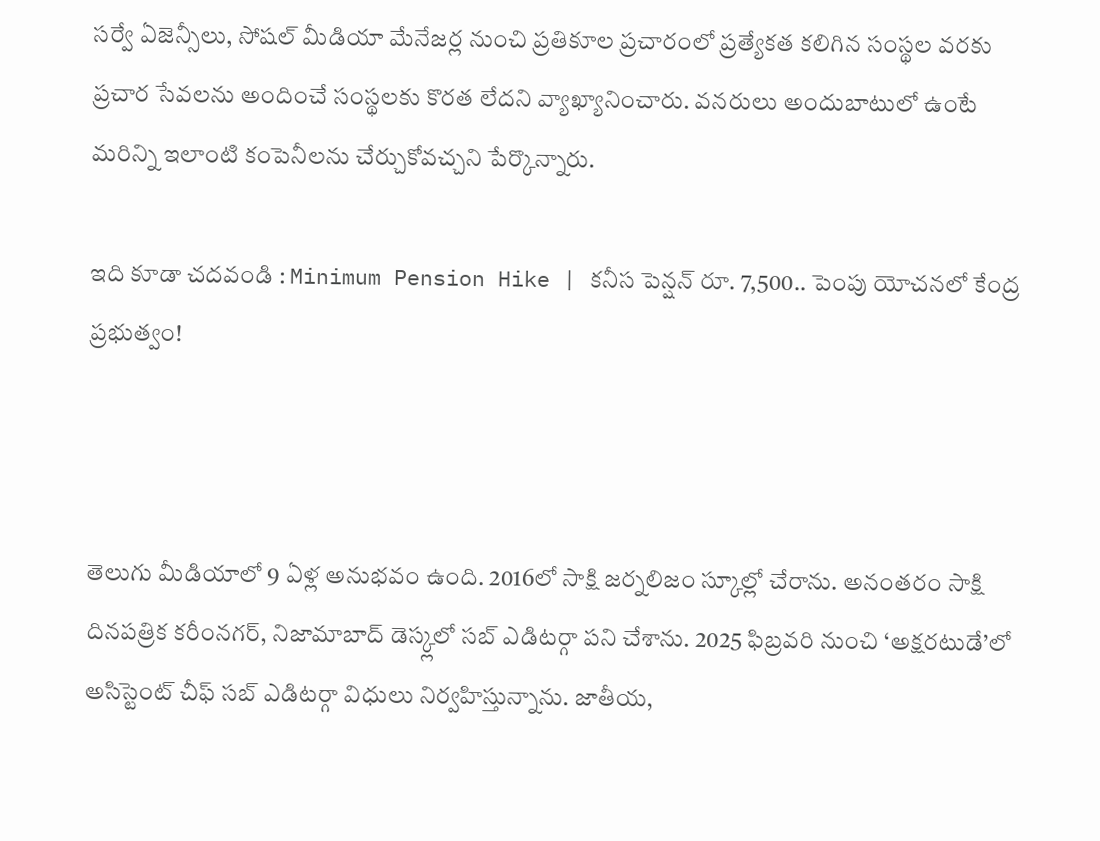సర్వే ఏజెన్సీలు, సోషల్ మీడియా మేనేజర్ల నుంచి ప్రతికూల ప్రచారంలో ప్రత్యేకత కలిగిన సంస్థల వరకు ప్రచార సేవలను అందించే సంస్థలకు కొరత లేదని వ్యాఖ్యానించారు. వనరులు అందుబాటులో ఉంటే మరిన్ని ఇలాంటి కంపెనీలను చేర్చుకోవచ్చని పేర్కొన్నారు.

ఇది కూడా చదవండి : Minimum Pension Hike | కనీస పెన్షన్ రూ. 7,500.. పెంపు యోచనలో కేంద్ర ప్రభుత్వం!



తెలుగు మీడియాలో 9 ఏళ్ల అనుభవం ఉంది. 2016లో సాక్షి జర్నలిజం స్కూల్లో చేరాను. అనంతరం సాక్షి దినపత్రిక కరీంనగర్, నిజామాబాద్ డెస్క్లలో సబ్ ఎడిటర్గా పని చేశాను. 2025 ఫిబ్రవరి నుంచి ‘అక్షరటుడే’లో అసిస్టెంట్ చీఫ్ సబ్ ఎడిటర్గా విధులు నిర్వహిస్తున్నాను. జాతీయ,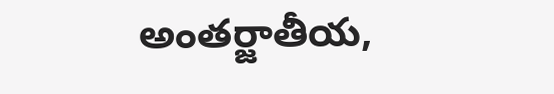అంతర్జాతీయ,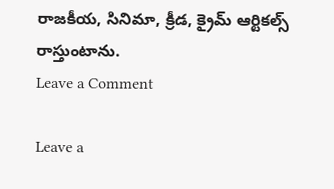రాజకీయ, సినిమా, క్రీడ, క్రైమ్ ఆర్టికల్స్ రాస్తుంటాను.
Leave a Comment

Leave a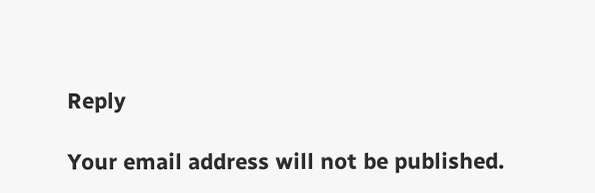Reply

Your email address will not be published.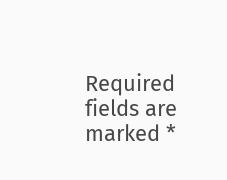Required fields are marked *